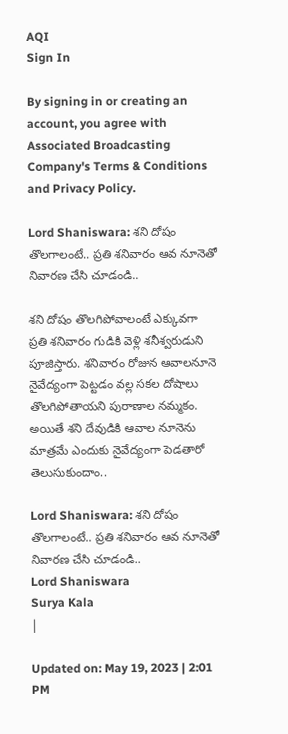AQI
Sign In

By signing in or creating an account, you agree with Associated Broadcasting Company's Terms & Conditions and Privacy Policy.

Lord Shaniswara: శని దోషం తొలగాలంటే.. ప్రతి శనివారం ఆవ నూనెతో నివారణ చేసి చూడండి..

శని దోషం తొలగిపోవాలంటే ఎక్కువగా ప్రతి శనివారం గుడికి వెళ్లి శనీశ్వరుడుని పూజిస్తారు. శనివారం రోజున ఆవాలనూనె నైవేద్యంగా పెట్టడం వల్ల సకల దోషాలు తొలగిపోతాయని పురాణాల నమ్మకం. అయితే శని దేవుడికి ఆవాల నూనెను మాత్రమే ఎందుకు నైవేద్యంగా పెడతారో తెలుసుకుందాం..

Lord Shaniswara: శని దోషం తొలగాలంటే.. ప్రతి శనివారం ఆవ నూనెతో నివారణ చేసి చూడండి..
Lord Shaniswara
Surya Kala
|

Updated on: May 19, 2023 | 2:01 PM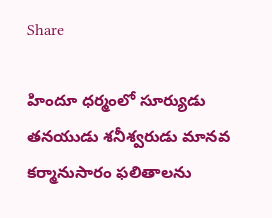Share

హిందూ ధర్మంలో సూర్యుడు తనయుడు శనీశ్వరుడు మానవ కర్మానుసారం ఫలితాలను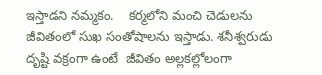ఇస్తాడని నమ్మకం.    కర్మలోని మంచి చెడులను జీవితంలో సుఖ సంతోషాలను ఇస్తాడు. శనీశ్వరుడు దృష్టి వక్రంగా ఉంటే  జీవితం అల్లకల్లోలంగా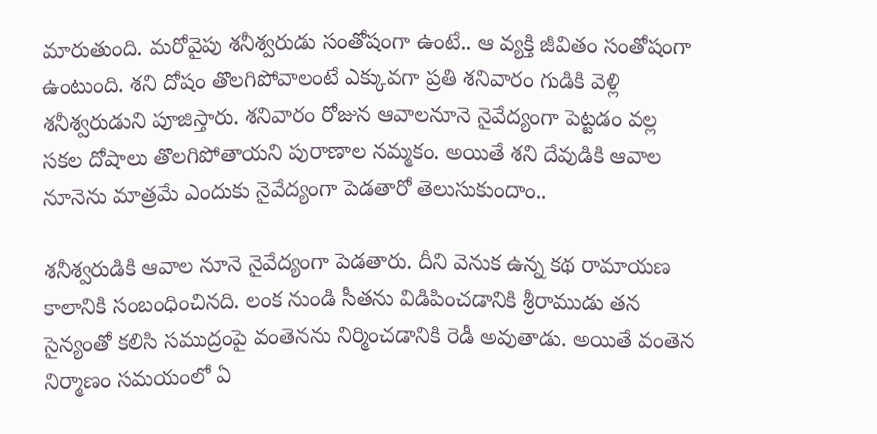మారుతుంది. మరోవైపు శనీశ్వరుడు సంతోషంగా ఉంటే.. ఆ వ్యక్తి జీవితం సంతోషంగా ఉంటుంది. శని దోషం తొలగిపోవాలంటే ఎక్కువగా ప్రతి శనివారం గుడికి వెళ్లి శనీశ్వరుడుని పూజిస్తారు. శనివారం రోజున ఆవాలనూనె నైవేద్యంగా పెట్టడం వల్ల సకల దోషాలు తొలగిపోతాయని పురాణాల నమ్మకం. అయితే శని దేవుడికి ఆవాల నూనెను మాత్రమే ఎందుకు నైవేద్యంగా పెడతారో తెలుసుకుందాం..

శనీశ్వరుడికి ఆవాల నూనె నైవేద్యంగా పెడతారు. దీని వెనుక ఉన్న కథ రామాయణ కాలానికి సంబంధించినది. లంక నుండి సీతను విడిపించడానికి శ్రీరాముడు తన సైన్యంతో కలిసి సముద్రంపై వంతెనను నిర్మించడానికి రెడీ అవుతాడు. అయితే వంతెన నిర్మాణం సమయంలో ఏ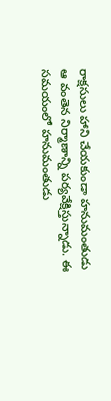రాక్షసులు హాని చేయకుండా హనుమంతుడు ఆ వంతెన నిర్మాణాన్ని పర్యవేక్షిస్తున్నాడు. ఈ సమయంలో హనుమంతుడు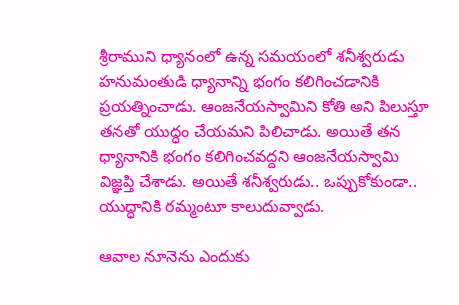శ్రీరాముని ధ్యానంలో ఉన్న సమయంలో శనీశ్వరుడు హనుమంతుడి ధ్యానాన్ని భంగం కలిగించడానికి ప్రయత్నించాడు. ఆంజనేయస్వామిని కోతి అని పిలుస్తూ తనతో యుద్ధం చేయమని పిలిచాడు. అయితే తన ధ్యానానికి భంగం కలిగించవద్దని ఆంజనేయస్వామి విజ్ఞప్తి చేశాడు. అయితే శనీశ్వరుడు.. ఒప్పుకోకుండా.. యుద్ధానికి రమ్మంటూ కాలుదువ్వాడు.

ఆవాల నూనెను ఎందుకు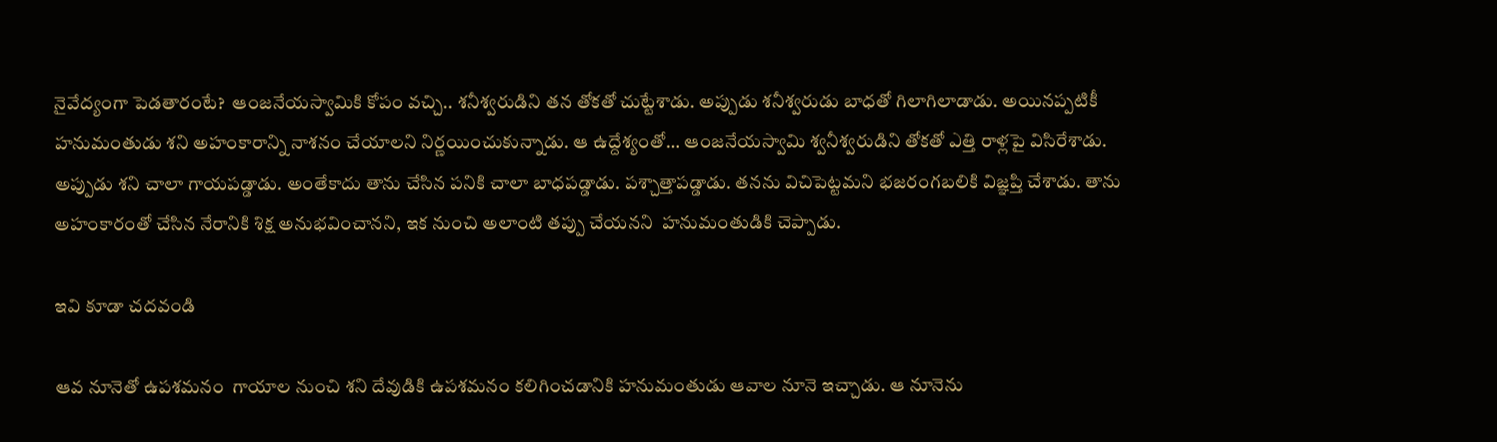నైవేద్యంగా పెడతారంటే?  ఆంజనేయస్వామికి కోపం వచ్చి.. శనీశ్వరుడిని తన తోకతో చుట్టేశాడు. అప్పుడు శనీశ్వరుడు బాధతో గిలాగిలాడాడు. అయినప్పటికీ హనుమంతుడు శని అహంకారాన్ని నాశనం చేయాలని నిర్ణయించుకున్నాడు. ఆ ఉద్దేశ్యంతో… ఆంజనేయస్వామి శ్వనీశ్వరుడిని తోకతో ఎత్తి రాళ్లపై విసిరేశాడు. అప్పుడు శని చాలా గాయపడ్డాడు. అంతేకాదు తాను చేసిన పనికి చాలా బాధపడ్డాడు. పశ్చాత్తాపడ్డాడు. తనను విచిపెట్టమని భజరంగబలికి విజ్ఞప్తి చేశాడు. తాను అహంకారంతో చేసిన నేరానికి శిక్ష అనుభవించానని, ఇక నుంచి అలాంటి తప్పు చేయనని  హనుమంతుడికి చెప్పాడు.

ఇవి కూడా చదవండి

ఆవ నూనెతో ఉపశమనం  గాయాల నుంచి శని దేవుడికి ఉపశమనం కలిగించడానికి హనుమంతుడు ఆవాల నూనె ఇచ్చాడు. ఆ నూనెను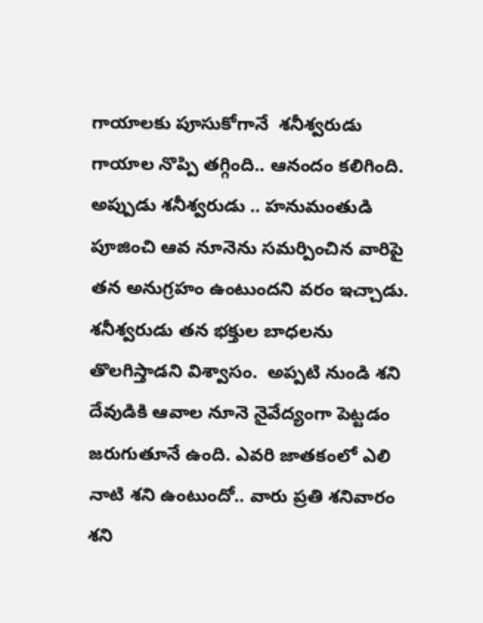గాయాలకు పూసుకోగానే  శనీశ్వరుడు గాయాల నొప్పి తగ్గింది.. ఆనందం కలిగింది. అప్పుడు శనీశ్వరుడు .. హనుమంతుడి పూజించి ఆవ నూనెను సమర్పించిన వారిపై తన అనుగ్రహం ఉంటుందని వరం ఇచ్చాడు. శనీశ్వరుడు తన భక్తుల బాధలను తొలగిస్తాడని విశ్వాసం.  అప్పటి నుండి శని దేవుడికి ఆవాల నూనె నైవేద్యంగా పెట్టడం జరుగుతూనే ఉంది. ఎవరి జాతకంలో ఎలి నాటి శని ఉంటుందో.. వారు ప్రతి శనివారం శని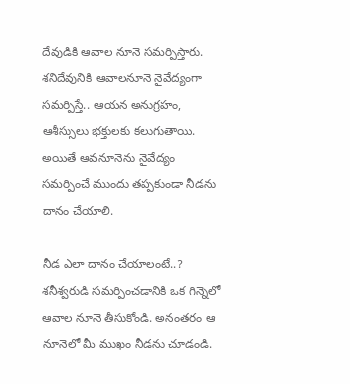దేవుడికి ఆవాల నూనె సమర్పిస్తారు. శనిదేవునికి ఆవాలనూనె నైవేద్యంగా సమర్పిస్తే.. ఆయన అనుగ్రహం, ఆశీస్సులు భక్తులకు కలుగుతాయి. అయితే ఆవనూనెను నైవేద్యం సమర్పించే ముందు తప్పకుండా నీడను దానం చేయాలి.

నీడ ఎలా దానం చేయాలంటే..?  శనీశ్వరుడి సమర్పించడానికి ఒక గిన్నెలో ఆవాల నూనె తీసుకోండి. అనంతరం ఆ నూనెలో మీ ముఖం నీడను చూడండి.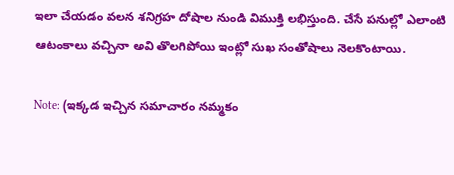ఇలా చేయడం వలన శనిగ్రహ దోషాల నుండి విముక్తి లభిస్తుంది. చేసే పనుల్లో ఎలాంటి ఆటంకాలు వచ్చినా అవి తొలగిపోయి ఇంట్లో సుఖ సంతోషాలు నెలకొంటాయి.

Note: (ఇక్కడ ఇచ్చిన సమాచారం నమ్మకం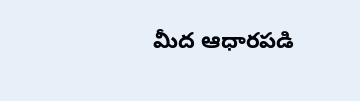మీద ఆధారపడి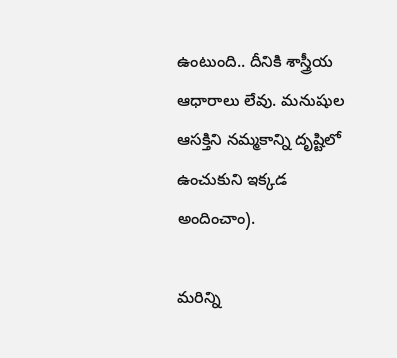ఉంటుంది.. దీనికి శాస్త్రీయ ఆధారాలు లేవు. మనుషుల ఆసక్తిని నమ్మకాన్ని దృష్టిలో ఉంచుకుని ఇక్కడ అందించాం).

మరిన్ని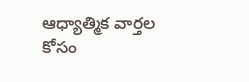ఆధ్యాత్మిక వార్తల కోసం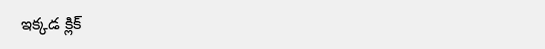ఇక్కడ క్లిక్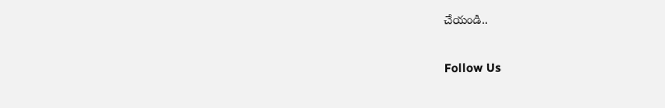చేయండి..

Follow Us